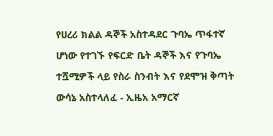የሀረሪ ክልል ዳኞች አስተዳደር ጉባኤ ጥፋተኛ ሆነው የተገኙ የፍርድ ቤት ዳኞች እና የጉባኤ ተሿሚዎች ላይ የስራ ስንብት እና የደሞዝ ቅጣት ውሳኔ አስተላለፈ - ኢዜአ አማርኛ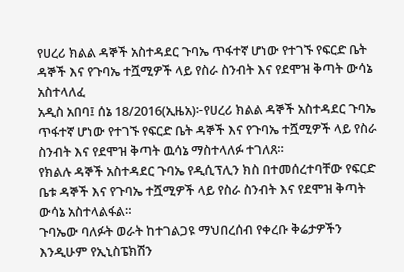የሀረሪ ክልል ዳኞች አስተዳደር ጉባኤ ጥፋተኛ ሆነው የተገኙ የፍርድ ቤት ዳኞች እና የጉባኤ ተሿሚዎች ላይ የስራ ስንብት እና የደሞዝ ቅጣት ውሳኔ አስተላለፈ
አዲስ አበባ፤ ሰኔ 18/2016(ኢዜአ)፦የሀረሪ ክልል ዳኞች አስተዳደር ጉባኤ ጥፋተኛ ሆነው የተገኙ የፍርድ ቤት ዳኞች እና የጉባኤ ተሿሚዎች ላይ የስራ ስንብት እና የደሞዝ ቅጣት ዉሳኔ ማስተላለፉ ተገለጸ።
የክልሉ ዳኞች አስተዳደር ጉባኤ የዲሲፕሊን ክስ በተመሰረተባቸው የፍርድ ቤቱ ዳኞች እና የጉባኤ ተሿሚዎች ላይ የስራ ስንብት እና የደሞዝ ቅጣት ውሳኔ አስተላልፋል።
ጉባኤው ባለፉት ወራት ከተገልጋዩ ማህበረሰብ የቀረቡ ቅሬታዎችን እንዲሁም የኢኒስፔክሽን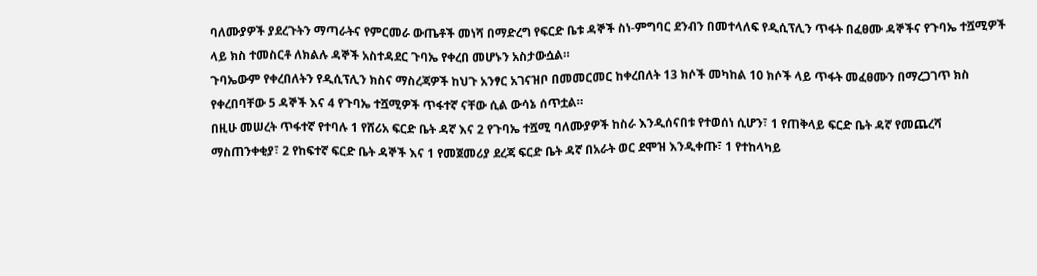ባለሙያዎች ያደረጉትን ማጣራትና የምርመራ ውጤቶች መነሻ በማድረግ የፍርድ ቤቱ ዳኞች ስነ-ምግባር ደንብን በመተላለፍ የዲሲፕሊን ጥፋት በፈፀሙ ዳኞችና የጉባኤ ተሿሚዎች ላይ ክስ ተመስርቶ ለክልሉ ዳኞች አስተዳደር ጉባኤ የቀረበ መሆኑን አስታውሷል።
ጉባኤውም የቀረበለትን የዲሲፕሊን ክስና ማስረጃዎች ከህጉ አንፃር አገናዝቦ በመመርመር ከቀረበለት 13 ክሶች መካከል 10 ክሶች ላይ ጥፋት መፈፀሙን በማረጋገጥ ክስ የቀረበባቸው 5 ዳኞች እና 4 የጉባኤ ተሿሚዎች ጥፋተኛ ናቸው ሲል ውሳኔ ሰጥቷል።
በዚሁ መሠረት ጥፋተኛ የተባሉ 1 የሸሪአ ፍርድ ቤት ዳኛ እና 2 የጉባኤ ተሿሚ ባለሙያዎች ከስራ እንዲሰናበቱ የተወሰነ ሲሆን፣ 1 የጠቅላይ ፍርድ ቤት ዳኛ የመጨረሻ ማስጠንቀቂያ፣ 2 የከፍተኛ ፍርድ ቤት ዳኞች እና 1 የመጀመሪያ ደረጃ ፍርድ ቤት ዳኛ በአራት ወር ደሞዝ እንዲቀጡ፣ 1 የተከላካይ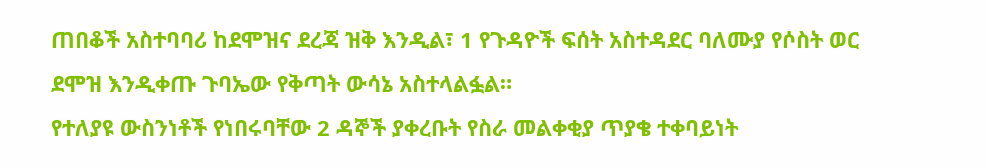ጠበቆች አስተባባሪ ከደሞዝና ደረጃ ዝቅ እንዲል፣ 1 የጉዳዮች ፍሰት አስተዳደር ባለሙያ የሶስት ወር ደሞዝ እንዲቀጡ ጉባኤው የቅጣት ውሳኔ አስተላልፏል።
የተለያዩ ውስንነቶች የነበሩባቸው 2 ዳኞች ያቀረቡት የስራ መልቀቂያ ጥያቄ ተቀባይነት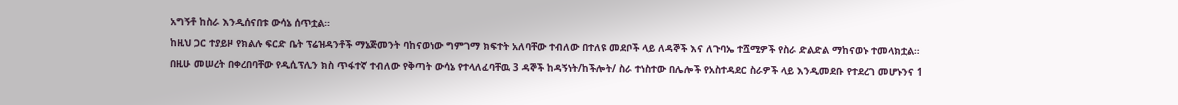አግኝቶ ከስራ እንዲሰናበቱ ውሳኔ ሰጥቷል።
ከዚህ ጋር ተያይዞ የክልሉ ፍርድ ቤት ፕሬዝዳንቶች ማኔጅመንት ባከናወነው ግምገማ ክፍተት አለባቸው ተብለው በተለዩ መደቦች ላይ ለዳኞች እና ለጉባኤ ተሿሚዎች የስራ ድልድል ማከናወኑ ተመላክቷል።
በዚሁ መሠረት በቀረበባቸው የዲሲፕሊን ክስ ጥፋተኛ ተብለው የቅጣት ውሳኔ የተላለፈባቸዉ 3 ዳኞች ከዳኝነት/ከችሎት/ ስራ ተነስተው በሌሎች የአስተዳደር ስራዎች ላይ እንዲመደቡ የተደረገ መሆኑንና 1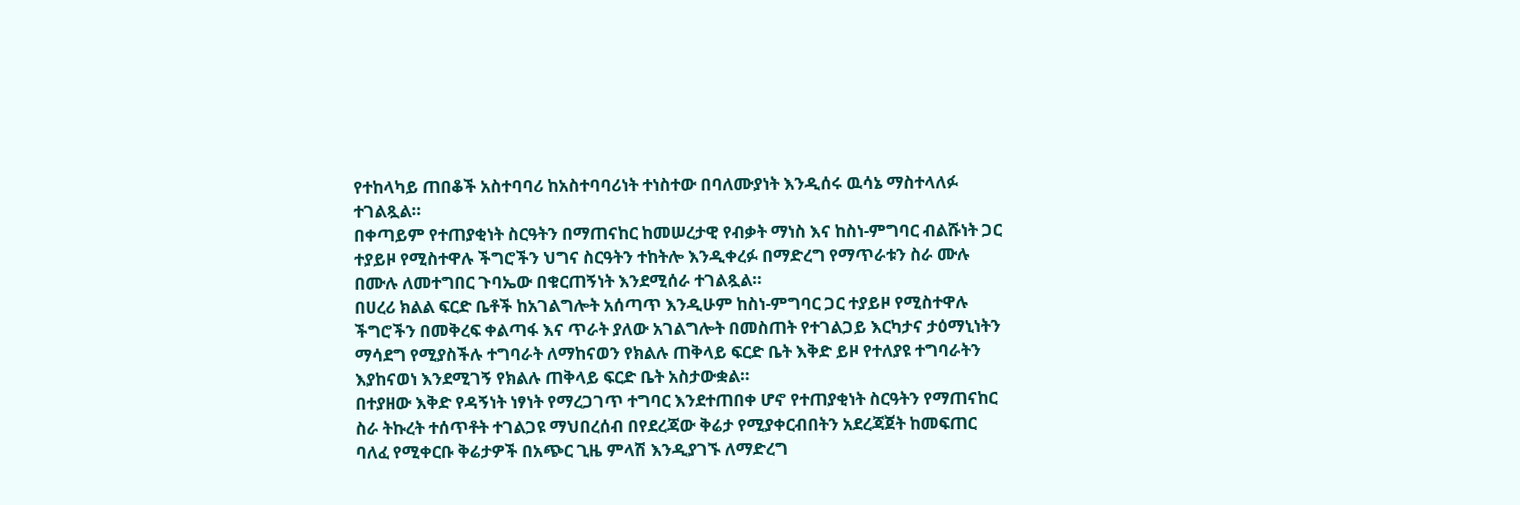የተከላካይ ጠበቆች አስተባባሪ ከአስተባባሪነት ተነስተው በባለሙያነት እንዲሰሩ ዉሳኔ ማስተላለፉ ተገልጿል።
በቀጣይም የተጠያቂነት ስርዓትን በማጠናከር ከመሠረታዊ የብቃት ማነስ እና ከስነ-ምግባር ብልሹነት ጋር ተያይዞ የሚስተዋሉ ችግሮችን ህግና ስርዓትን ተከትሎ እንዲቀረፉ በማድረግ የማጥራቱን ስራ ሙሉ በሙሉ ለመተግበር ጉባኤው በቁርጠኝነት እንደሚሰራ ተገልጿል።
በሀረሪ ክልል ፍርድ ቤቶች ከአገልግሎት አሰጣጥ እንዲሁም ከስነ-ምግባር ጋር ተያይዞ የሚስተዋሉ ችግሮችን በመቅረፍ ቀልጣፋ እና ጥራት ያለው አገልግሎት በመስጠት የተገልጋይ እርካታና ታዕማኒነትን ማሳደግ የሚያስችሉ ተግባራት ለማከናወን የክልሉ ጠቅላይ ፍርድ ቤት እቅድ ይዞ የተለያዩ ተግባራትን እያከናወነ እንደሚገኝ የክልሉ ጠቅላይ ፍርድ ቤት አስታውቋል።
በተያዘው እቅድ የዳኝነት ነፃነት የማረጋገጥ ተግባር እንደተጠበቀ ሆኖ የተጠያቂነት ስርዓትን የማጠናከር ስራ ትኩረት ተሰጥቶት ተገልጋዩ ማህበረሰብ በየደረጃው ቅሬታ የሚያቀርብበትን አደረጃጀት ከመፍጠር ባለፈ የሚቀርቡ ቅሬታዎች በአጭር ጊዜ ምላሽ እንዲያገኙ ለማድረግ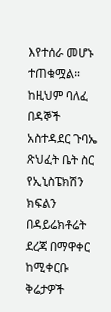እየተሰራ መሆኑ ተጠቁሟል።
ከዚህም ባለፈ በዳኞች አስተዳደር ጉባኤ ጽህፈት ቤት ስር የኢኒስፔክሽን ክፍልን በዳይሬክቶሬት ደረጃ በማዋቀር ከሚቀርቡ ቅሬታዎች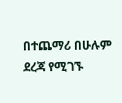በተጨማሪ በሁሉም ደረጃ የሚገኙ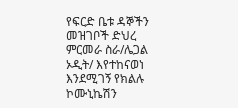የፍርድ ቤቱ ዳኞችን መዝገቦች ድህረ ምርመራ ስራ/ሌጋል ኦዲት/ እየተከናወነ እንደሚገኝ የክልሉ ኮሙኒኬሽን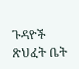ጉዳዮች ጽህፈት ቤት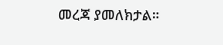መረጃ ያመለክታል።